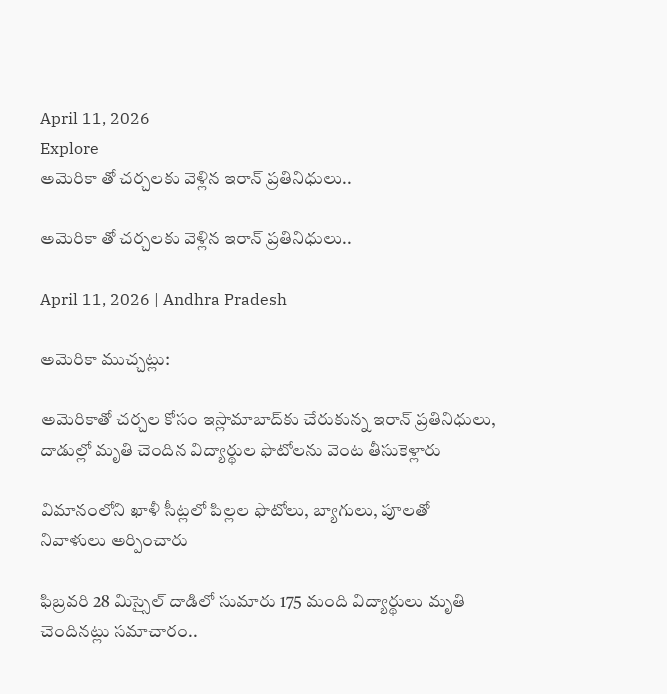April 11, 2026
Explore
అమెరికా తో చర్చలకు వెళ్లిన ఇరాన్ ప్ర‌తినిధులు..

అమెరికా తో చర్చలకు వెళ్లిన ఇరాన్ ప్ర‌తినిధులు..

April 11, 2026 | Andhra Pradesh

అమెరికా ముచ్చట్లు:

అమెరికాతో చర్చల కోసం ఇస్లామాబాద్‌కు చేరుకున్న ఇరాన్ ప్రతినిధులు, దాడుల్లో మృతి చెందిన విద్యార్థుల ఫొటోలను వెంట తీసుకెళ్లారు

విమానంలోని ఖాళీ సీట్లలో పిల్లల ఫొటోలు, బ్యాగులు, పూలతో నివాళులు అర్పించారు

ఫిబ్రవరి 28 మిస్సైల్ దాడిలో సుమారు 175 మంది విద్యార్థులు మృతి చెందినట్లు సమాచారం..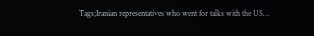Tags;Iranian representatives who went for talks with the US…